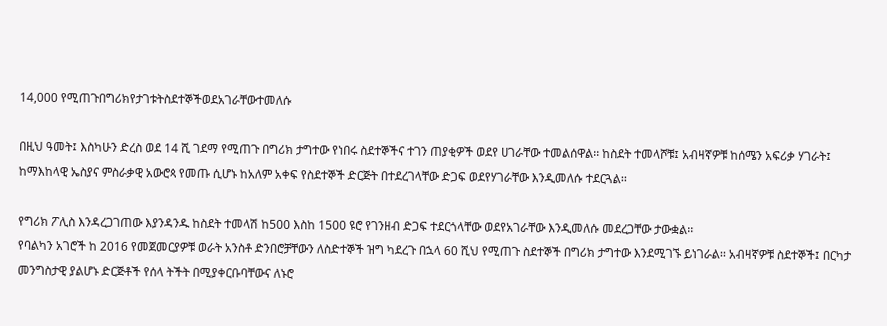14,000 የሚጠጉበግሪክየታገቱትስደተኞችወደአገራቸውተመለሱ

በዚህ ዓመት፤ እስካሁን ድረስ ወደ 14 ሺ ገደማ የሚጠጉ በግሪክ ታግተው የነበሩ ስደተኞችና ተገን ጠያቂዎች ወደየ ሀገራቸው ተመልሰዋል፡፡ ከስደት ተመላሾቹ፤ አብዛኛዎቹ ከሰሜን አፍሪቃ ሃገራት፤ ከማእከላዊ ኤስያና ምስራቃዊ አውሮጳ የመጡ ሲሆኑ ከአለም አቀፍ የስደተኞች ድርጅት በተደረገላቸው ድጋፍ ወደየሃገራቸው እንዲመለሱ ተደርጓል፡፡

የግሪክ ፖሊስ እንዳረጋገጠው እያንዳንዱ ከስደት ተመላሽ ከ500 እስከ 1500 ዩሮ የገንዘብ ድጋፍ ተደርጎላቸው ወደየአገራቸው እንዲመለሱ መደረጋቸው ታውቋል፡፡
የባልካን አገሮች ከ 2016 የመጀመርያዎቹ ወራት አንስቶ ድንበሮቻቸውን ለስድተኞች ዝግ ካደረጉ በኋላ 60 ሺህ የሚጠጉ ስደተኞች በግሪክ ታግተው እንደሚገኙ ይነገራል፡፡ አብዛኛዎቹ ስደተኞች፤ በርካታ መንግስታዊ ያልሆኑ ድርጅቶች የሰላ ትችት በሚያቀርቡባቸውና ለኑሮ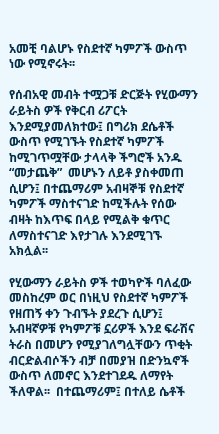አመቺ ባልሆኑ የስደተኛ ካምፖች ውስጥ ነው የሚኖሩት፡፡

የሰብአዊ መብት ተሟጋቹ ድርጅት የሂውማን ራይትስ ዎች የቅርብ ሪፖርት እንደሚያመለክተው፤ በግሪክ ደሴቶች ውስጥ የሚገኙት የስደተኛ ካምፖች ከሚገጥሟቸው ታላላቅ ችግሮች አንዱ “መታጨቅ”  መሆኑን ለይቶ ያስቀመጠ ሲሆን፤ በተጨማሪም አብዛኞቹ የስደተኛ ካምፖች ማስተናገድ ከሚችሉት የሰው ብዛት ከእጥፍ በላይ የሚልቅ ቁጥር ለማስተናገድ እየታገሉ እንደሚገኙ አክሏል፡፡

የሂውማን ራይትስ ዎች ተወካዮች ባለፈው መስከረም ወር በነዚህ የስደተኛ ካምፖች የዘጠኝ ቀን ጉብኙት ያደረጉ ሲሆን፤ አብዛኛዎቹ የካምፖቹ ኗሪዎች እንደ ፍራሽና ትራስ በመሆን የሚያገለግሏቸውን ጥቂት ብርድልብሶችን ብቻ በመያዝ በድንኳኖች ውስጥ ለመኖር እንደተገደዱ ለማየት ችለዋል፡፡  በተጨማሪም፤ በተለይ ሴቶች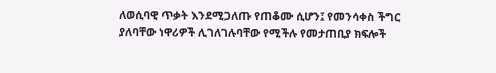ለወሲባዊ ጥቃት እንደሚጋለጡ የጠቆሙ ሲሆን፤ የመንሳቀስ ችግር ያለባቸው ነዋሪዎች ሊገለገሉባቸው የሚችሉ የመታጠቢያ ክፍሎች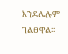እንደሌሉም ገልፀዋል፡፡